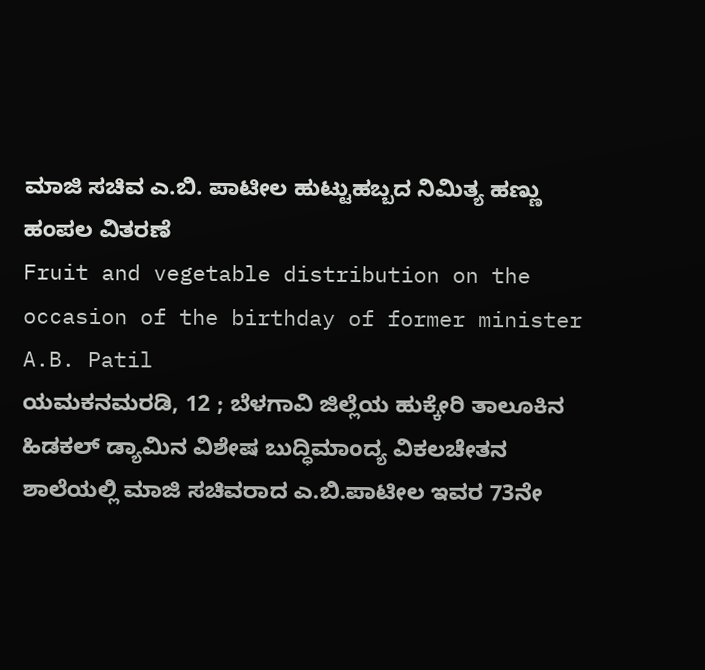ಮಾಜಿ ಸಚಿವ ಎ.ಬಿ. ಪಾಟೀಲ ಹುಟ್ಟುಹಬ್ಬದ ನಿಮಿತ್ಯ ಹಣ್ಣು ಹಂಪಲ ವಿತರಣೆ
Fruit and vegetable distribution on the occasion of the birthday of former minister A.B. Patil
ಯಮಕನಮರಡಿ, 12 ; ಬೆಳಗಾವಿ ಜಿಲ್ಲೆಯ ಹುಕ್ಕೇರಿ ತಾಲೂಕಿನ ಹಿಡಕಲ್ ಡ್ಯಾಮಿನ ವಿಶೇಷ ಬುದ್ಧಿಮಾಂದ್ಯ ವಿಕಲಚೇತನ ಶಾಲೆಯಲ್ಲಿ ಮಾಜಿ ಸಚಿವರಾದ ಎ.ಬಿ.ಪಾಟೀಲ ಇವರ 73ನೇ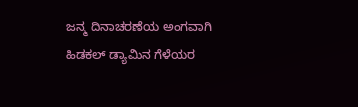ಜನ್ಮ ದಿನಾಚರಣೆಯ ಅಂಗವಾಗಿ ಹಿಡಕಲ್ ಡ್ಯಾಮಿನ ಗೆಳೆಯರ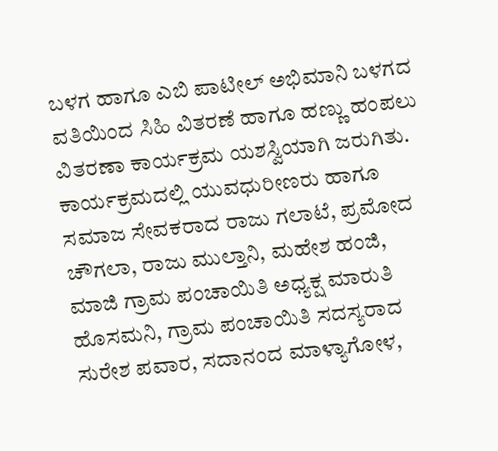ಬಳಗ ಹಾಗೂ ಎಬಿ ಪಾಟೀಲ್ ಅಭಿಮಾನಿ ಬಳಗದ ವತಿಯಿಂದ ಸಿಹಿ ವಿತರಣೆ ಹಾಗೂ ಹಣ್ಣು ಹಂಪಲು ವಿತರಣಾ ಕಾರ್ಯಕ್ರಮ ಯಶಸ್ವಿಯಾಗಿ ಜರುಗಿತು.
ಕಾರ್ಯಕ್ರಮದಲ್ಲಿ ಯುವಧುರೀಣರು ಹಾಗೂ ಸಮಾಜ ಸೇವಕರಾದ ರಾಜು ಗಲಾಟೆ, ಪ್ರಮೋದ ಚೌಗಲಾ, ರಾಜು ಮುಲ್ತಾನಿ, ಮಹೇಶ ಹಂಜಿ, ಮಾಜಿ ಗ್ರಾಮ ಪಂಚಾಯಿತಿ ಅಧ್ಯಕ್ಷ ಮಾರುತಿ ಹೊಸಮನಿ, ಗ್ರಾಮ ಪಂಚಾಯಿತಿ ಸದಸ್ಯರಾದ ಸುರೇಶ ಪವಾರ, ಸದಾನಂದ ಮಾಳ್ಯಾಗೋಳ,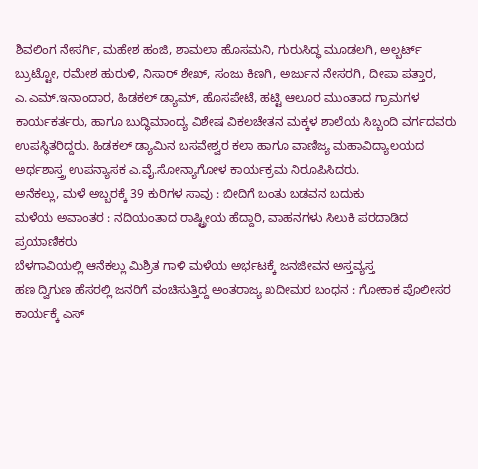ಶಿವಲಿಂಗ ನೇಸರ್ಗಿ, ಮಹೇಶ ಹಂಜಿ, ಶಾಮಲಾ ಹೊಸಮನಿ, ಗುರುಸಿದ್ಧ ಮೂಡಲಗಿ, ಅಲ್ಬರ್ಟ್ ಬ್ರುಟ್ಟೋ, ರಮೇಶ ಹುರುಳಿ, ನಿಸಾರ್ ಶೇಖ್, ಸಂಜು ಕಿಣಗಿ, ಅರ್ಜುನ ನೇಸರಗಿ, ದೀಪಾ ಪತ್ತಾರ, ಎ.ಎಮ್.ಇನಾಂದಾರ, ಹಿಡಕಲ್ ಡ್ಯಾಮ್, ಹೊಸಪೇಟೆ, ಹಟ್ಟಿ ಆಲೂರ ಮುಂತಾದ ಗ್ರಾಮಗಳ ಕಾರ್ಯಕರ್ತರು, ಹಾಗೂ ಬುದ್ಧಿಮಾಂದ್ಯ ವಿಶೇಷ ವಿಕಲಚೇತನ ಮಕ್ಕಳ ಶಾಲೆಯ ಸಿಬ್ಬಂದಿ ವರ್ಗದವರು ಉಪಸ್ಥಿತರಿದ್ದರು. ಹಿಡಕಲ್ ಡ್ಯಾಮಿನ ಬಸವೇಶ್ವರ ಕಲಾ ಹಾಗೂ ವಾಣಿಜ್ಯ ಮಹಾವಿದ್ಯಾಲಯದ ಅರ್ಥಶಾಸ್ತ್ರ ಉಪನ್ಯಾಸಕ ಎ.ವೈ.ಸೋನ್ಯಾಗೋಳ ಕಾರ್ಯಕ್ರಮ ನಿರೂಪಿಸಿದರು.
ಅನೆಕಲ್ಲು, ಮಳೆ ಅಬ್ಬರಕ್ಕೆ 39 ಕುರಿಗಳ ಸಾವು : ಬೀದಿಗೆ ಬಂತು ಬಡವನ ಬದುಕು
ಮಳೆಯ ಅವಾಂತರ : ನದಿಯಂತಾದ ರಾಷ್ಟ್ರೀಯ ಹೆದ್ದಾರಿ, ವಾಹನಗಳು ಸಿಲುಕಿ ಪರದಾಡಿದ ಪ್ರಯಾಣಿಕರು
ಬೆಳಗಾವಿಯಲ್ಲಿ ಆನೆಕಲ್ಲು ಮಿಶ್ರಿತ ಗಾಳಿ ಮಳೆಯ ಅರ್ಭಟಕ್ಕೆ ಜನಜೀವನ ಅಸ್ತವ್ಯಸ್ತ
ಹಣ ದ್ವಿಗುಣ ಹೆಸರಲ್ಲಿ ಜನರಿಗೆ ವಂಚಿಸುತ್ತಿದ್ದ ಅಂತರಾಜ್ಯ ಖದೀಮರ ಬಂಧನ : ಗೋಕಾಕ ಪೊಲೀಸರ ಕಾರ್ಯಕ್ಕೆ ಎಸ್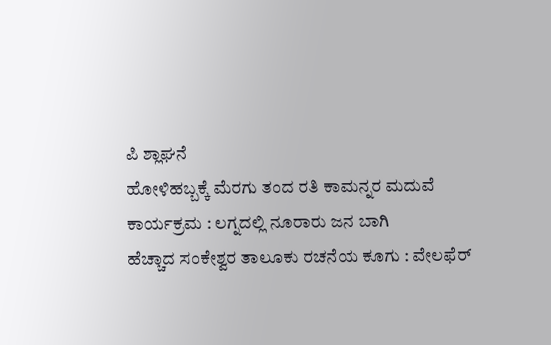ಪಿ ಶ್ಲಾಘನೆ
ಹೋಳಿಹಬ್ಬಕ್ಕೆ ಮೆರಗು ತಂದ ರತಿ ಕಾಮನ್ನರ ಮದುವೆ ಕಾರ್ಯಕ್ರಮ : ಲಗ್ನದಲ್ಲಿ ನೂರಾರು ಜನ ಬಾಗಿ
ಹೆಚ್ಚಾದ ಸಂಕೇಶ್ವರ ತಾಲೂಕು ರಚನೆಯ ಕೂಗು : ವೇಲಫೆರ್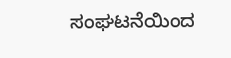ಸಂಘಟನೆಯಿಂದ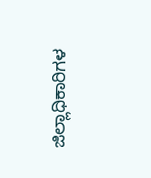ಜಿಲ್ಲಾಧಿಕಾರಿಗಳ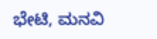ಭೇಟಿ, ಮನವಿ